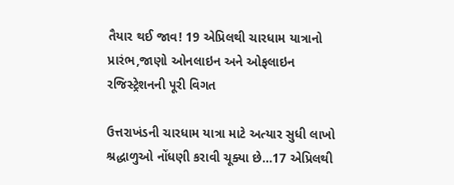તૈયાર થઈ જાવ! 19 એપ્રિલથી ચારધામ યાત્રાનો પ્રારંભ,જાણો ઓનલાઇન અને ઓફલાઇન રજિસ્ટ્રેશનની પૂરી વિગત

ઉત્તરાખંડની ચારધામ યાત્રા માટે અત્યાર સુધી લાખો શ્રદ્ધાળુઓ નોંધણી કરાવી ચૂક્યા છે…17 એપ્રિલથી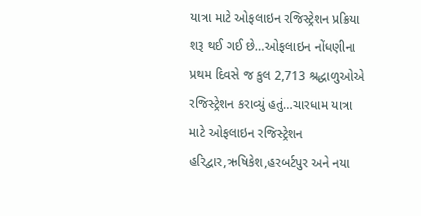યાત્રા માટે ઓફલાઇન રજિસ્ટ્રેશન પ્રક્રિયા શરૂ થઈ ગઈ છે…ઓફલાઇન નોંધણીના પ્રથમ દિવસે જ કુલ 2,713 શ્રદ્ધાળુઓએ રજિસ્ટ્રેશન કરાવ્યું હતું…ચારધામ યાત્રા માટે ઓફલાઇન રજિસ્ટ્રેશન હરિદ્વાર,ઋષિકેશ,હરબર્ટપુર અને નયા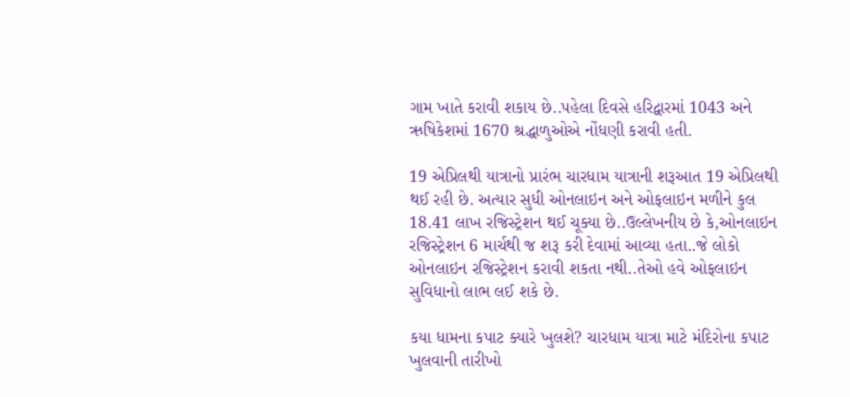ગામ ખાતે કરાવી શકાય છે..પહેલા દિવસે હરિદ્વારમાં 1043 અને ઋષિકેશમાં 1670 શ્રદ્ધાળુઓએ નોંધણી કરાવી હતી.

19 એપ્રિલથી યાત્રાનો પ્રારંભ ચારધામ યાત્રાની શરૂઆત 19 એપ્રિલથી થઈ રહી છે. અત્યાર સુધી ઓનલાઇન અને ઓફલાઇન મળીને કુલ 18.41 લાખ રજિસ્ટ્રેશન થઈ ચૂક્યા છે..ઉલ્લેખનીય છે કે,ઓનલાઇન રજિસ્ટ્રેશન 6 માર્ચથી જ શરૂ કરી દેવામાં આવ્યા હતા..જે લોકો ઓનલાઇન રજિસ્ટ્રેશન કરાવી શકતા નથી..તેઓ હવે ઓફલાઇન સુવિધાનો લાભ લઈ શકે છે.

કયા ધામના કપાટ ક્યારે ખુલશે? ચારધામ યાત્રા માટે મંદિરોના કપાટ ખુલવાની તારીખો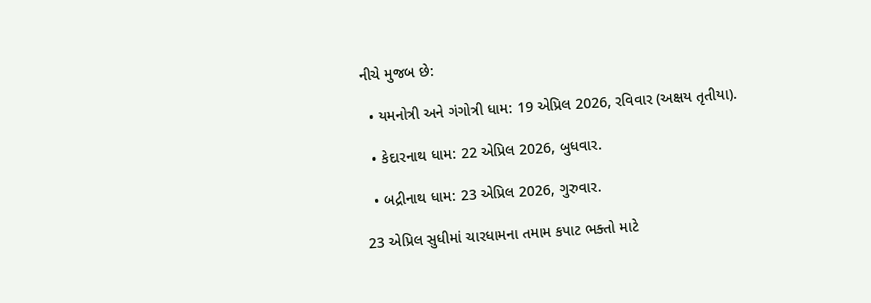નીચે મુજબ છે:

  • યમનોત્રી અને ગંગોત્રી ધામ: 19 એપ્રિલ 2026, રવિવાર (અક્ષય તૃતીયા).

  • કેદારનાથ ધામ: 22 એપ્રિલ 2026, બુધવાર.

  • બદ્રીનાથ ધામ: 23 એપ્રિલ 2026, ગુરુવાર.

23 એપ્રિલ સુધીમાં ચારધામના તમામ કપાટ ભક્તો માટે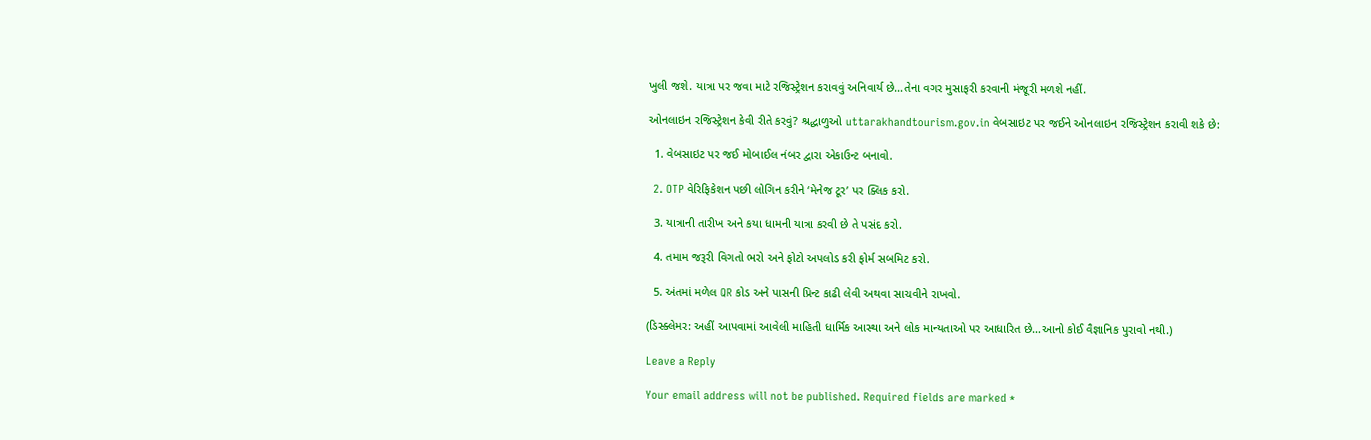ખુલી જશે. યાત્રા પર જવા માટે રજિસ્ટ્રેશન કરાવવું અનિવાર્ય છે…તેના વગર મુસાફરી કરવાની મંજૂરી મળશે નહીં.

ઓનલાઇન રજિસ્ટ્રેશન કેવી રીતે કરવું? શ્રદ્ધાળુઓ uttarakhandtourism.gov.in વેબસાઇટ પર જઈને ઓનલાઇન રજિસ્ટ્રેશન કરાવી શકે છે:

  1. વેબસાઇટ પર જઈ મોબાઈલ નંબર દ્વારા એકાઉન્ટ બનાવો.

  2. OTP વેરિફિકેશન પછી લોગિન કરીને ‘મેનેજ ટૂર’ પર ક્લિક કરો.

  3. યાત્રાની તારીખ અને કયા ધામની યાત્રા કરવી છે તે પસંદ કરો.

  4. તમામ જરૂરી વિગતો ભરો અને ફોટો અપલોડ કરી ફોર્મ સબમિટ કરો.

  5. અંતમાં મળેલ QR કોડ અને પાસની પ્રિન્ટ કાઢી લેવી અથવા સાચવીને રાખવો.

(ડિસ્ક્લેમર: અહીં આપવામાં આવેલી માહિતી ધાર્મિક આસ્થા અને લોક માન્યતાઓ પર આધારિત છે…આનો કોઈ વૈજ્ઞાનિક પુરાવો નથી.)

Leave a Reply

Your email address will not be published. Required fields are marked *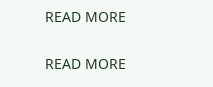READ MORE

READ MORE